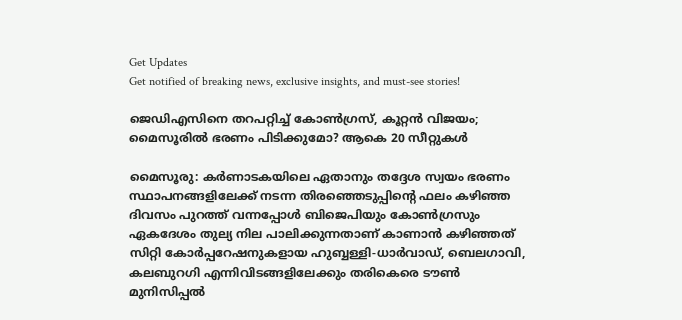Get Updates
Get notified of breaking news, exclusive insights, and must-see stories!

ജെഡിഎസിനെ തറപറ്റിച്ച് കോണ്‍ഗ്രസ്, കൂറ്റന്‍ വിജയം; മൈസൂരില്‍ ഭരണം പിടിക്കുമോ? ആകെ 20 സീറ്റുകള്‍

മൈസൂരു: കര്‍ണാടകയിലെ ഏതാനും തദ്ദേശ സ്വയം ഭരണം സ്ഥാപനങ്ങളിലേക്ക് നടന്ന തിരഞ്ഞെടുപ്പിന്റെ ഫലം കഴിഞ്ഞ ദിവസം പുറത്ത് വന്നപ്പോള്‍ ബിജെപിയും കോണ്‍ഗ്രസും ഏകദേശം തുല്യ നില പാലിക്കുന്നതാണ് കാണാന്‍ കഴിഞ്ഞത് സിറ്റി കോര്‍പ്പറേഷനുകളായ ഹുബ്ബള്ളി-ധാർവാഡ്, ബെലഗാവി, കലബുറഗി എന്നിവിടങ്ങളിലേക്കും തരികെരെ ടൗൺ മുനിസിപ്പൽ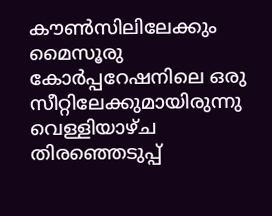കൗൺസിലിലേക്കും മൈസൂരു കോര്‍പ്പറേഷനിലെ ഒരു സീറ്റിലേക്കുമായിരുന്നു വെള്ളിയാഴ്ച തിരഞ്ഞെടുപ്പ്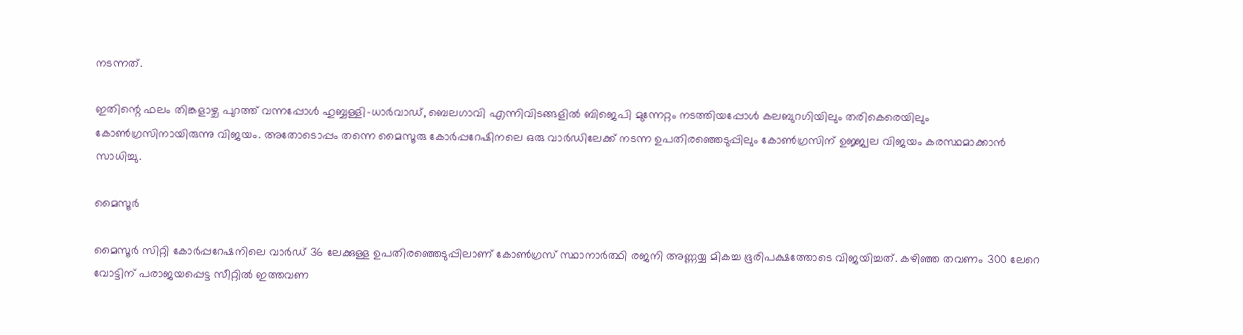നടന്നത്.

ഇതിന്റെ ഫലം തിങ്കളാഴ്ച പുറത്ത് വന്നപ്പോള്‍ ഹുബ്ബള്ളി-ധാർവാഡ്, ബെലഗാവി എന്നിവിടങ്ങളില്‍ ബിജെപി മുന്നേറ്റം നടത്തിയപ്പോള്‍ കലബുറഗിയിലും തരികെരെയിലും കോണ്‍ഗ്രസിനായിരുന്നു വിജയം. അതോടൊപ്പം തന്നെ മൈസൂരു കോര്‍പ്പറേഷിനലെ ഒരു വാര്‍ഡിലേക്ക് നടന്ന ഉപതിരഞ്ഞെടുപ്പിലും കോണ്‍ഗ്രസിന് ഉജ്ജ്വല വിജയം കരസ്ഥമാക്കാന്‍ സാധിച്ചു.

മൈസൂർ

മൈസൂർ സിറ്റി കോർപ്പറേഷനിലെ വാർഡ് 36 ലേക്കുള്ള ഉപതിരഞ്ഞെടുപ്പിലാണ് കോൺഗ്രസ് സ്ഥാനാർത്ഥി രജനി അണ്ണയ്യ മികച്ച ഭൂരിപക്ഷത്തോടെ വിജയിച്ചത്. കഴിഞ്ഞ തവണം 300 ലേറെ വോട്ടിന് പരാജയപ്പെട്ട സീറ്റില്‍ ഇത്തവണ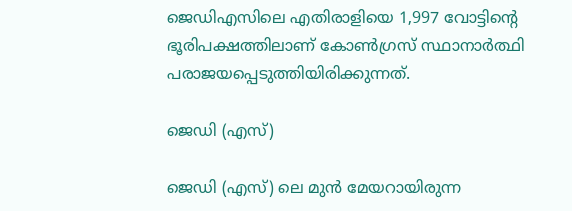ജെഡിഎസിലെ എതിരാളിയെ 1,997 വോട്ടിന്റെ ഭൂരിപക്ഷത്തിലാണ് കോണ്‍ഗ്രസ് സ്ഥാനാര്‍ത്ഥി പരാജയപ്പെടുത്തിയിരിക്കുന്നത്.

ജെഡി (എസ്)

ജെഡി (എസ്) ലെ മുന്‍ മേയറായിരുന്ന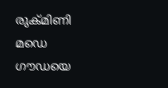രുക്മിണി മഡെ ഗൗഡയെ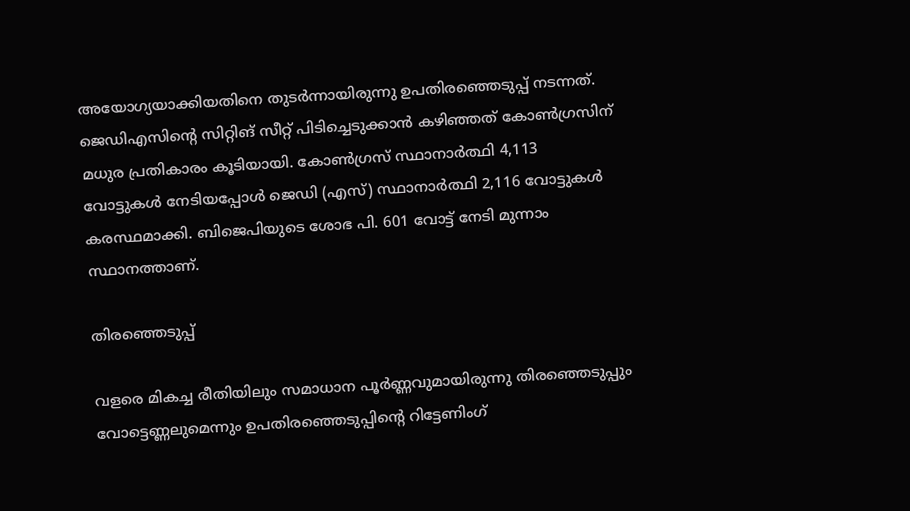അയോഗ്യയാക്കിയതിനെ തുടര്‍ന്നായിരുന്നു ഉപതിരഞ്ഞെടുപ്പ് നടന്നത്. ജെഡിഎസിന്റെ സിറ്റിങ് സീറ്റ് പിടിച്ചെടുക്കാന്‍ കഴിഞ്ഞത് കോണ്‍ഗ്രസിന് മധുര പ്രതികാരം കൂടിയായി. കോൺഗ്രസ് സ്ഥാനാർത്ഥി 4,113 വോട്ടുകൾ നേടിയപ്പോള്‍ ജെഡി (എസ്) സ്ഥാനാർത്ഥി 2,116 വോട്ടുകൾ കരസ്ഥമാക്കി. ബിജെപിയുടെ ശോഭ പി. 601 വോട്ട് നേടി മുന്നാം സ്ഥാനത്താണ്.

തിരഞ്ഞെടുപ്പ്

വളരെ മികച്ച രീതിയിലും സമാധാന പൂര്‍ണ്ണവുമായിരുന്നു തിരഞ്ഞെടുപ്പും വോട്ടെണ്ണലുമെന്നും ഉപതിരഞ്ഞെടുപ്പിന്റെ റിട്ടേണിംഗ്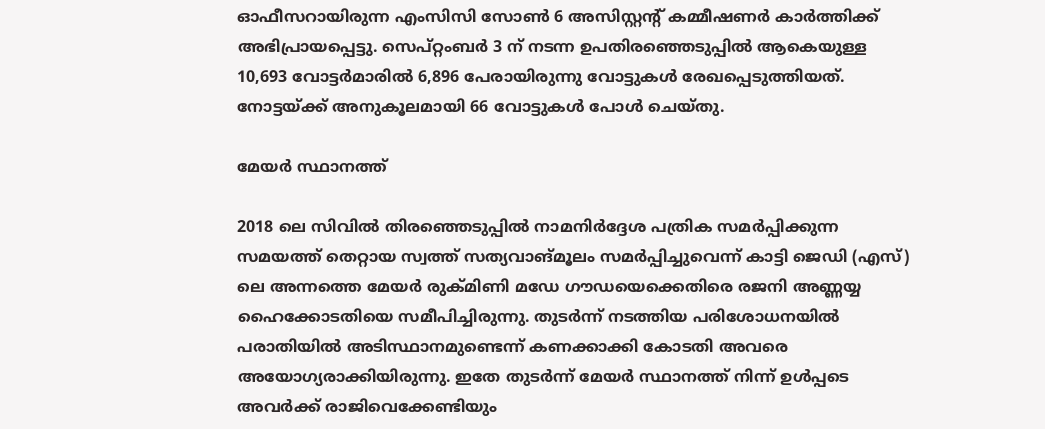ഓഫീസറായിരുന്ന എംസിസി സോൺ 6 അസിസ്റ്റന്റ് കമ്മീഷണർ കാർത്തിക്ക് അഭിപ്രായപ്പെട്ടു. സെപ്റ്റംബർ 3 ന് നടന്ന ഉപതിരഞ്ഞെടുപ്പിൽ ആകെയുള്ള 10,693 വോട്ടർമാരിൽ 6,896 പേരായിരുന്നു വോട്ടുകള്‍ രേഖപ്പെടുത്തിയത്. നോട്ടയ്ക്ക് അനുകൂലമായി 66 വോട്ടുകൾ പോൾ ചെയ്തു.

മേയര്‍ സ്ഥാനത്ത്

2018 ലെ സിവിൽ തിരഞ്ഞെടുപ്പിൽ നാമനിർദ്ദേശ പത്രിക സമർപ്പിക്കുന്ന സമയത്ത് തെറ്റായ സ്വത്ത് സത്യവാങ്മൂലം സമർപ്പിച്ചുവെന്ന് കാട്ടി ജെഡി (എസ്) ലെ അന്നത്തെ മേയർ രുക്മിണി മഡേ ഗൗഡയെക്കെതിരെ രജനി അണ്ണയ്യ ഹൈക്കോടതിയെ സമീപിച്ചിരുന്നു. തുടര്‍ന്ന് നടത്തിയ പരിശോധനയില്‍ പരാതിയില്‍ അടിസ്ഥാനമുണ്ടെന്ന് കണക്കാക്കി കോടതി അവരെ അയോഗ്യരാക്കിയിരുന്നു. ഇതേ തുടര്‍ന്ന് മേയര്‍ സ്ഥാനത്ത് നിന്ന് ഉള്‍പ്പടെ അവര്‍ക്ക് രാജിവെക്കേണ്ടിയും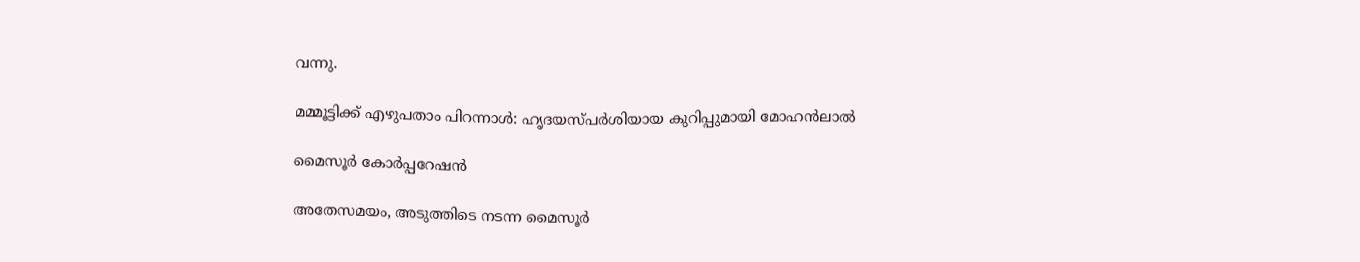വന്നു.

മമ്മൂട്ടിക്ക് എഴുപതാം പിറന്നാള്‍: ഹൃദയസ്പര്‍ശിയായ കുറിപ്പുമായി മോഹന്‍ലാല്‍

മൈസൂര്‍ കോര്‍പ്പറേഷന്‍

അതേസമയം, അടുത്തിടെ നടന്ന മൈസൂര്‍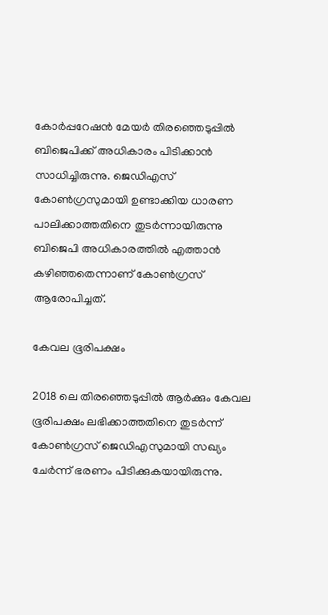കോര്‍പ്പറേഷന്‍ മേയര്‍ തിരഞ്ഞെടുപ്പില്‍ ബിജെപിക്ക് അധികാരം പിടിക്കാന്‍ സാധിച്ചിരുന്നു. ജെഡിഎസ് കോണ്‍ഗ്രസുമായി ഉണ്ടാക്കിയ ധാരണ പാലിക്കാത്തതിനെ തുടര്‍ന്നായിരുന്നു ബിജെപി അധികാരത്തില്‍ എത്താന്‍ കഴിഞ്ഞതെന്നാണ് കോണ്‍ഗ്രസ് ആരോപിച്ചത്.

കേവല ഭൂരിപക്ഷം

2018 ലെ തിരഞ്ഞെടുപ്പില്‍ ആര്‍ക്കും കേവല ഭൂരിപക്ഷം ലഭിക്കാത്തതിനെ തുടര്‍ന്ന് കോണ്‍ഗ്രസ് ജെഡിഎസുമായി സഖ്യം ചേര്‍ന്ന് ഭരണം പിടിക്കുകയായിരുന്നു.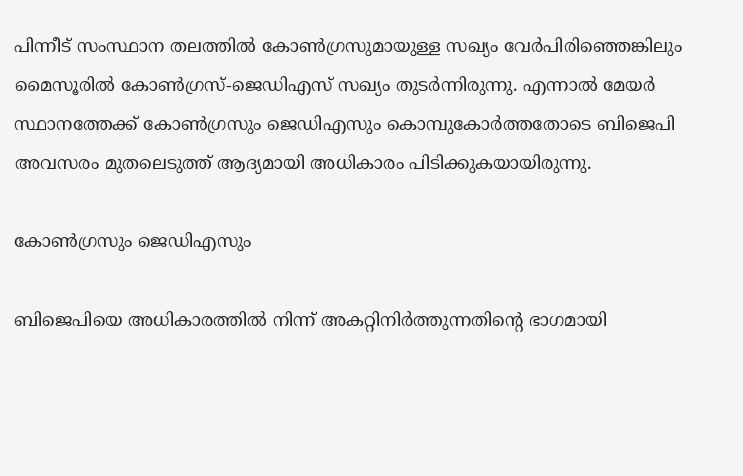പിന്നീട് സംസ്ഥാന തലത്തില്‍ കോണ്‍ഗ്രസുമായുള്ള സഖ്യം വേര്‍പിരിഞ്ഞെങ്കിലും മൈസൂരില്‍ കോണ്‍ഗ്രസ്-ജെഡിഎസ് സഖ്യം തുടര്‍ന്നിരുന്നു. എന്നാല്‍ മേയർ സ്ഥാനത്തേക്ക് കോൺഗ്രസും ജെഡിഎസും കൊമ്പുകോർത്തതോടെ ബിജെപി അവസരം മുതലെടുത്ത് ആദ്യമായി അധികാരം പിടിക്കുകയായിരുന്നു.

കോൺഗ്രസും ജെഡിഎസും

ബിജെപിയെ അധികാരത്തിൽ നിന്ന് അകറ്റിനിർത്തുന്നതിന്‍റെ ഭാഗമായി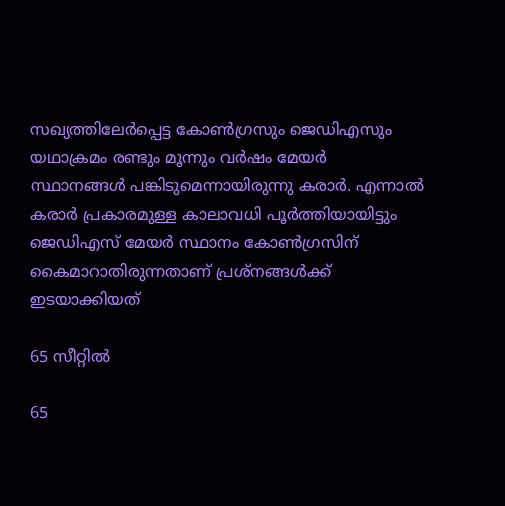സഖ്യത്തിലേര്‍പ്പെട്ട കോൺഗ്രസും ജെഡിഎസും യഥാക്രമം രണ്ടും മൂന്നും വർഷം മേയർ സ്ഥാനങ്ങൾ പങ്കിടുമെന്നായിരുന്നു കരാര്‍. എന്നാൽ കരാര്‍ പ്രകാരമുള്ള കാലാവധി പൂര്‍ത്തിയായിട്ടും ജെഡിഎസ് മേയർ സ്ഥാനം കോൺഗ്രസിന് കൈമാറാതിരുന്നതാണ് പ്രശ്നങ്ങള്‍ക്ക് ഇടയാക്കിയത്

65 സീറ്റില്‍

65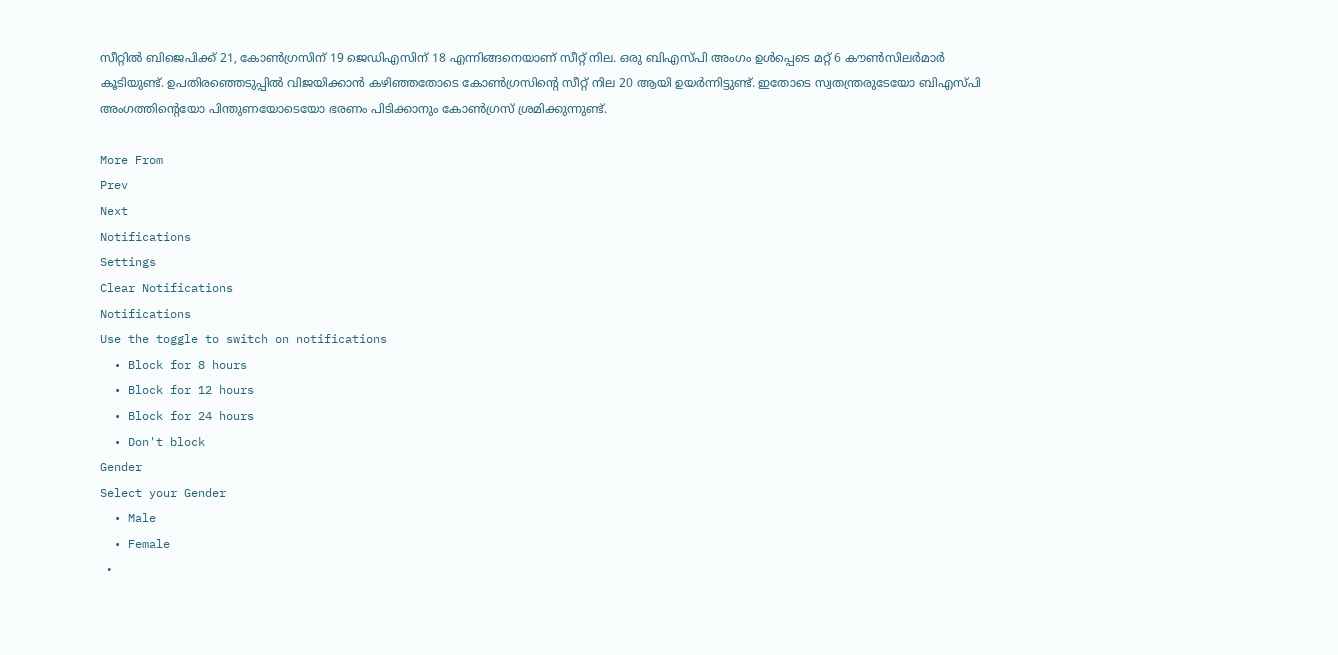സീറ്റില്‍ ബിജെപിക്ക് 21, കോൺഗ്രസിന് 19 ജെഡിഎസിന് 18 എന്നിങ്ങനെയാണ് സീറ്റ് നില. ഒരു ബിഎസ്പി അംഗം ഉൾപ്പെടെ മറ്റ് 6 കൗൺസിലർമാർ കൂടിയുണ്ട്. ഉപതിരഞ്ഞെടുപ്പില്‍ വിജയിക്കാന്‍ കഴിഞ്ഞതോടെ കോണ്‍ഗ്രസിന്റെ സീറ്റ് നില 20 ആയി ഉയര്‍ന്നിട്ടുണ്ട്. ഇതോടെ സ്വതന്ത്രരുടേയോ ബിഎസ്പി അംഗത്തിന്റെയോ പിന്തുണയോടെയോ ഭരണം പിടിക്കാനും കോണ്‍ഗ്രസ് ശ്രമിക്കുന്നുണ്ട്.

More From
Prev
Next
Notifications
Settings
Clear Notifications
Notifications
Use the toggle to switch on notifications
  • Block for 8 hours
  • Block for 12 hours
  • Block for 24 hours
  • Don't block
Gender
Select your Gender
  • Male
  • Female
  •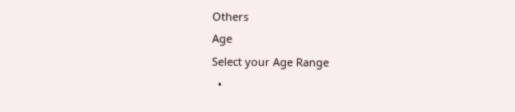Others
Age
Select your Age Range
  •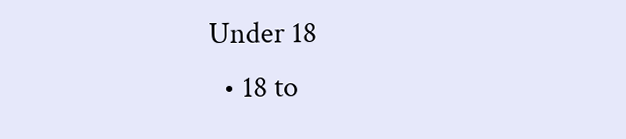Under 18
  • 18 to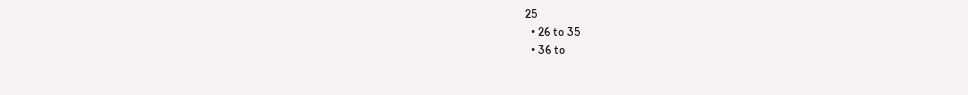25
  • 26 to 35
  • 36 to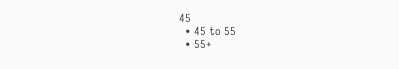45
  • 45 to 55
  • 55+